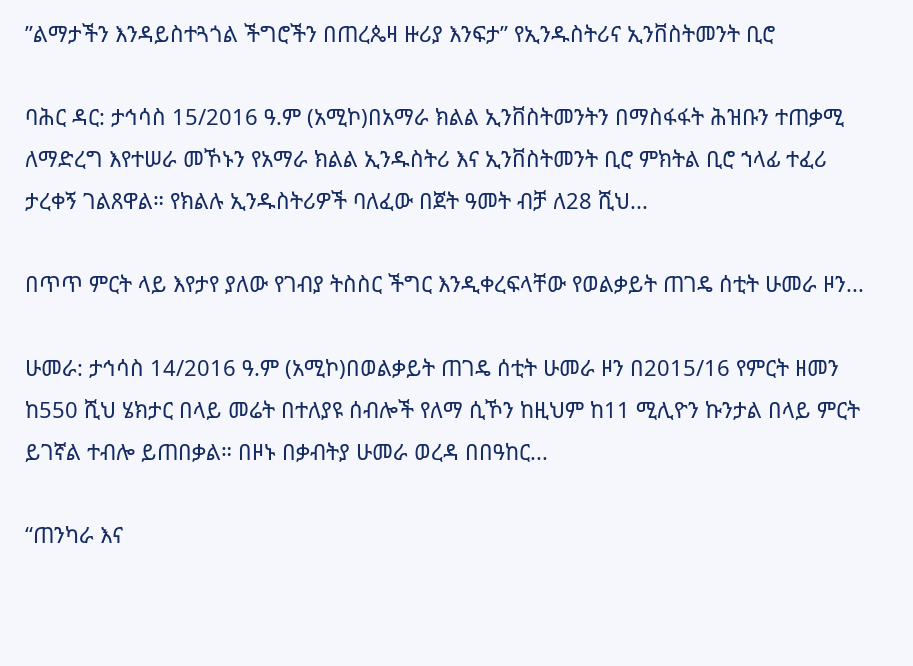”ልማታችን እንዳይስተጓጎል ችግሮችን በጠረጴዛ ዙሪያ እንፍታ” የኢንዱስትሪና ኢንቨስትመንት ቢሮ

ባሕር ዳር: ታኅሳስ 15/2016 ዓ.ም (አሚኮ)በአማራ ክልል ኢንቨስትመንትን በማስፋፋት ሕዝቡን ተጠቃሚ ለማድረግ እየተሠራ መኾኑን የአማራ ክልል ኢንዱስትሪ እና ኢንቨስትመንት ቢሮ ምክትል ቢሮ ኀላፊ ተፈሪ ታረቀኝ ገልጸዋል። የክልሉ ኢንዱስትሪዎች ባለፈው በጀት ዓመት ብቻ ለ28 ሺህ...

በጥጥ ምርት ላይ እየታየ ያለው የገብያ ትስስር ችግር እንዲቀረፍላቸው የወልቃይት ጠገዴ ሰቲት ሁመራ ዞን...

ሁመራ: ታኅሳስ 14/2016 ዓ.ም (አሚኮ)በወልቃይት ጠገዴ ሰቲት ሁመራ ዞን በ2015/16 የምርት ዘመን ከ550 ሺህ ሄክታር በላይ መሬት በተለያዩ ሰብሎች የለማ ሲኾን ከዚህም ከ11 ሚሊዮን ኩንታል በላይ ምርት ይገኛል ተብሎ ይጠበቃል። በዞኑ በቃብትያ ሁመራ ወረዳ በበዓከር...

“ጠንካራ እና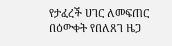የታፈረች ሀገር ለመፍጠር በዕውቀት የበለጸገ ዜጋ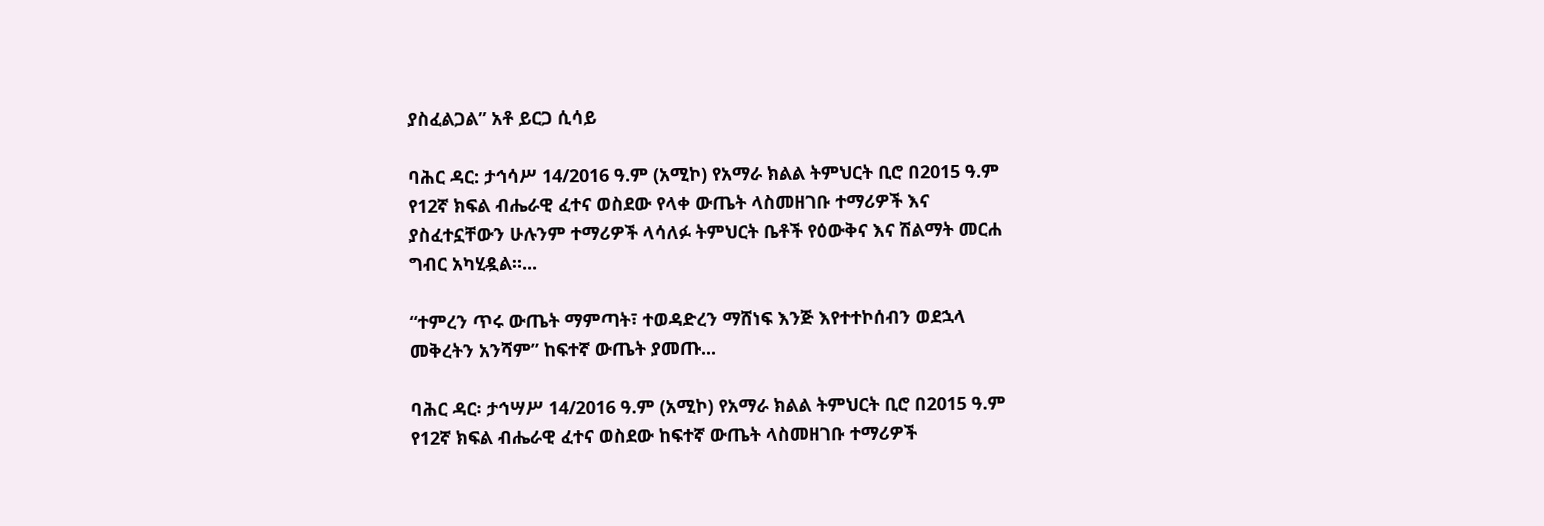ያስፈልጋል” አቶ ይርጋ ሲሳይ

ባሕር ዳር: ታኅሳሥ 14/2016 ዓ.ም (አሚኮ) የአማራ ክልል ትምህርት ቢሮ በ2015 ዓ.ም የ12ኛ ክፍል ብሔራዊ ፈተና ወስደው የላቀ ውጤት ላስመዘገቡ ተማሪዎች እና ያስፈተኗቸውን ሁሉንም ተማሪዎች ላሳለፉ ትምህርት ቤቶች የዕውቅና እና ሽልማት መርሐ ግብር አካሂዷል።...

“ተምረን ጥሩ ውጤት ማምጣት፣ ተወዳድረን ማሸነፍ እንጅ እየተተኮሰብን ወደኋላ መቅረትን አንሻም” ከፍተኛ ውጤት ያመጡ...

ባሕር ዳር፡ ታኅሣሥ 14/2016 ዓ.ም (አሚኮ) የአማራ ክልል ትምህርት ቢሮ በ2015 ዓ.ም የ12ኛ ክፍል ብሔራዊ ፈተና ወስደው ከፍተኛ ውጤት ላስመዘገቡ ተማሪዎች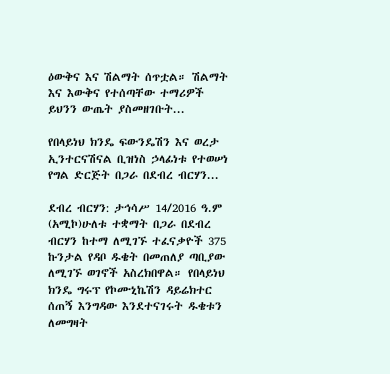ዕውቅና እና ሽልማት ሰጥቷል። ሽልማት እና እውቅና የተሰጣቸው ተማሪዎች ይህንን ውጤት ያስመዘገቡት...

የበላይነህ ክንዴ ፍውንዴሽን እና ወረታ ኢንተርናሽናል ቢዝነስ ኃላፊነቱ የተወሠነ የግል ድርጅት በጋራ በደብረ ብርሃን...

ደብረ ብርሃን: ታኅሳሥ 14/2016 ዓ.ም (አሚኮ)ሁለቱ ተቋማት በጋራ በደብረ ብርሃን ከተማ ለሚገኙ ተፈናቃዮች 375 ኩንታል የዳቦ ዱቄት በመጠለያ ጣቢያው ለሚገኙ ወገኖች አስረክበዋል። የበላይነህ ክንዴ ግሩፕ የኮሙኒኬሽን ዳይሬክተር ሰጠኝ እንግዳው እንደተናገሩት ዱቄቱን ለመግዛት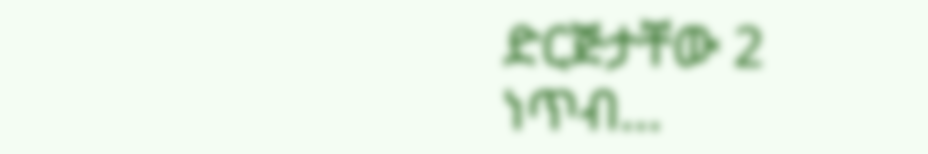ድርጅታቸው 2 ነጥብ...